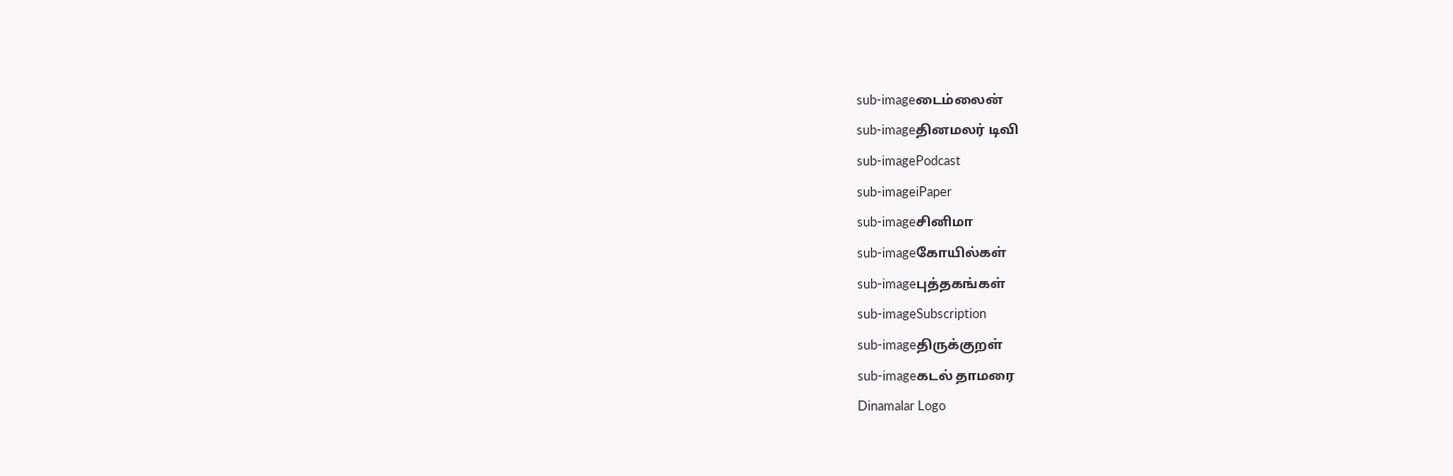sub-imageடைம்லைன்
sub-imageதினமலர் டிவி
sub-imagePodcast
sub-imageiPaper
sub-imageசினிமா
sub-imageகோயில்கள்
sub-imageபுத்தகங்கள்
sub-imageSubscription
sub-imageதிருக்குறள்
sub-imageகடல் தாமரை
Dinamalar Logo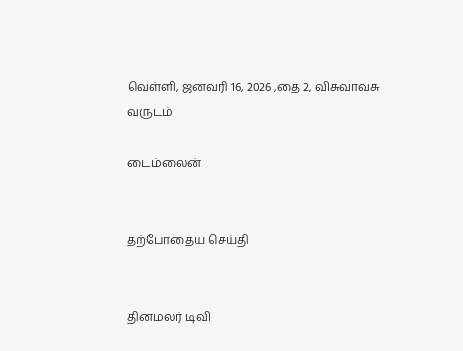வெள்ளி, ஜனவரி 16, 2026 ,தை 2, விசுவாவசு வருடம்

டைம்லைன்


தற்போதைய செய்தி


தினமலர் டிவி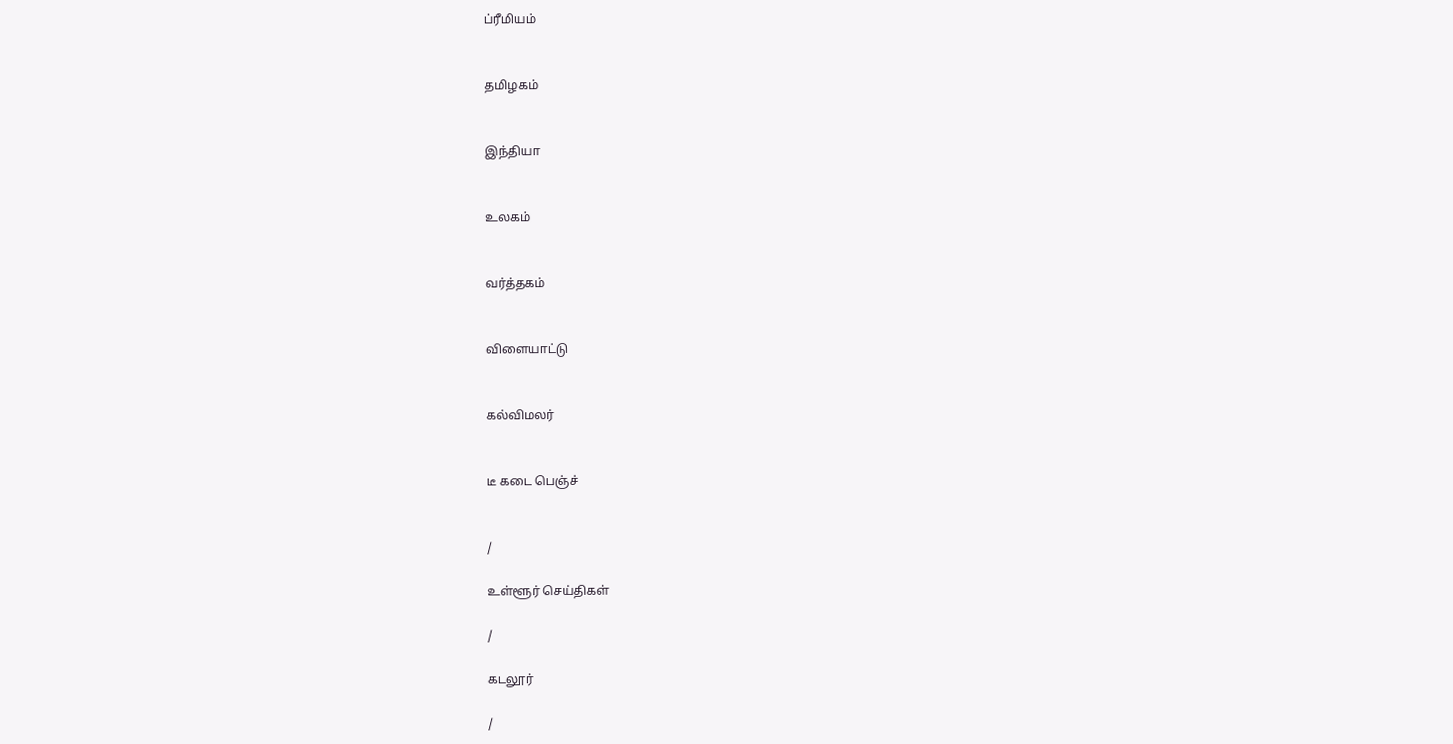ப்ரீமியம்


தமிழகம்


இந்தியா


உலகம்


வர்த்தகம்


விளையாட்டு


கல்விமலர்


டீ கடை பெஞ்ச்


/

உள்ளூர் செய்திகள்

/

கடலூர்

/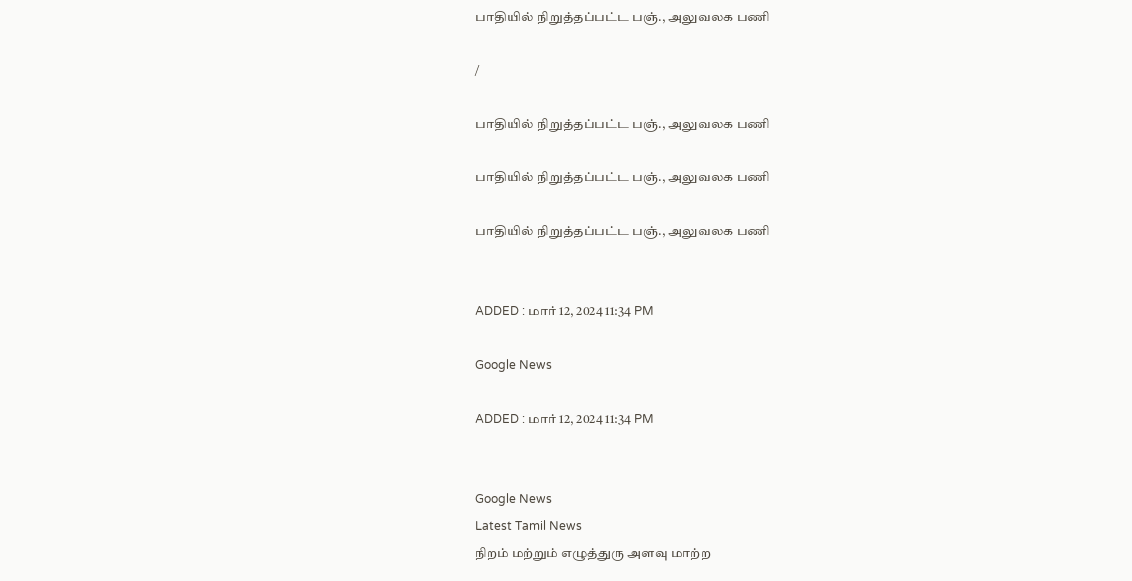பாதியில் நிறுத்தப்பட்ட பஞ்., அலுவலக பணி

/

பாதியில் நிறுத்தப்பட்ட பஞ்., அலுவலக பணி

பாதியில் நிறுத்தப்பட்ட பஞ்., அலுவலக பணி

பாதியில் நிறுத்தப்பட்ட பஞ்., அலுவலக பணி


ADDED : மார் 12, 2024 11:34 PM

Google News

ADDED : மார் 12, 2024 11:34 PM


Google News
Latest Tamil News
நிறம் மற்றும் எழுத்துரு அளவு மாற்ற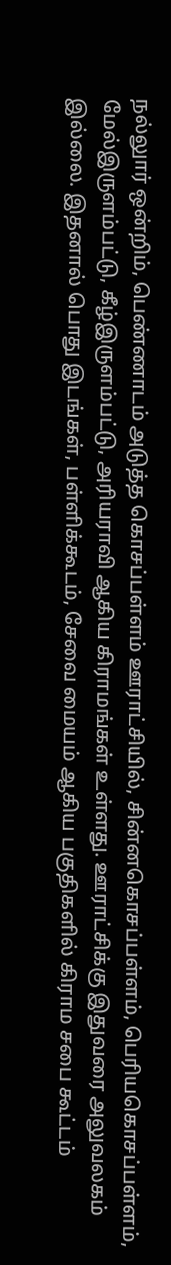நல்லுார் ஒன்றிம், பெண்ணாடம் அடுத்த கொசப்பள்ளம் ஊராட்சியில், சின்னகொசப்பள்ளம், பெரியகொசப்பள்ளம், மேல்இருளம்பட்டு, கீழ்இருளம்பட்டு, அரியராவி ஆகிய கிராமங்கள் உள்ளது. ஊராட்சிக்கு இதுவரை அலுவலகம் இல்லை. இதனால் பொது இடங்கள், பள்ளிக்கூடம், சேவை மையம் ஆகிய பகுதிகளில் கிராம சபை கூட்டம்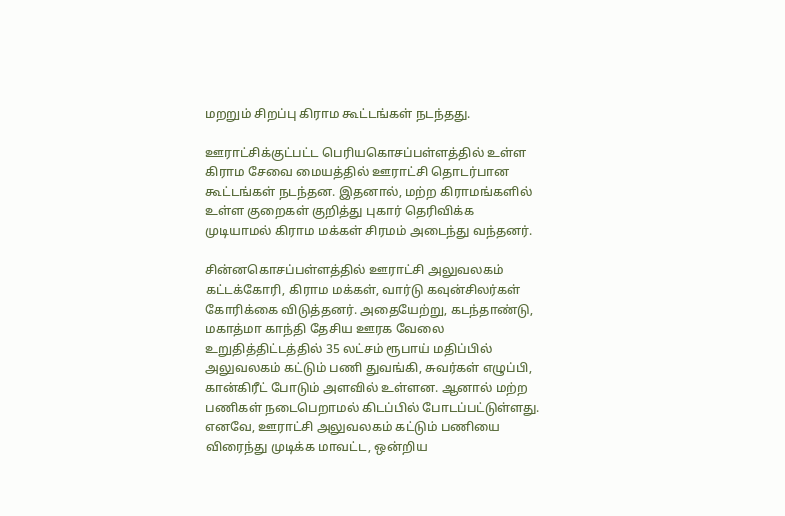மறறும் சிறப்பு கிராம கூட்டங்கள் நடந்தது.

ஊராட்சிக்குட்பட்ட பெரியகொசப்பள்ளத்தில் உள்ள கிராம சேவை மையத்தில் ஊராட்சி தொடர்பான கூட்டங்கள் நடந்தன. இதனால், மற்ற கிராமங்களில் உள்ள குறைகள் குறித்து புகார் தெரிவிக்க முடியாமல் கிராம மக்கள் சிரமம் அடைந்து வந்தனர்.

சின்னகொசப்பள்ளத்தில் ஊராட்சி அலுவலகம் கட்டக்கோரி, கிராம மக்கள், வார்டு கவுன்சிலர்கள் கோரிக்கை விடுத்தனர். அதையேற்று, கடந்தாண்டு, மகாத்மா காந்தி தேசிய ஊரக வேலை உறுதித்திட்டத்தில் 35 லட்சம் ரூபாய் மதிப்பில் அலுவலகம் கட்டும் பணி துவங்கி, சுவர்கள் எழுப்பி, கான்கிரீட் போடும் அளவில் உள்ளன. ஆனால் மற்ற பணிகள் நடைபெறாமல் கிடப்பில் போடப்பட்டுள்ளது. எனவே, ஊராட்சி அலுவலகம் கட்டும் பணியை விரைந்து முடிக்க மாவட்ட, ஒன்றிய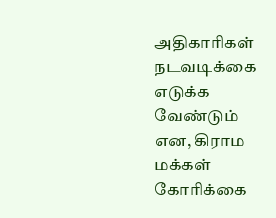அதிகாரிகள் நடவடிக்கை எடுக்க வேண்டும் என, கிராம மக்கள் கோரிக்கை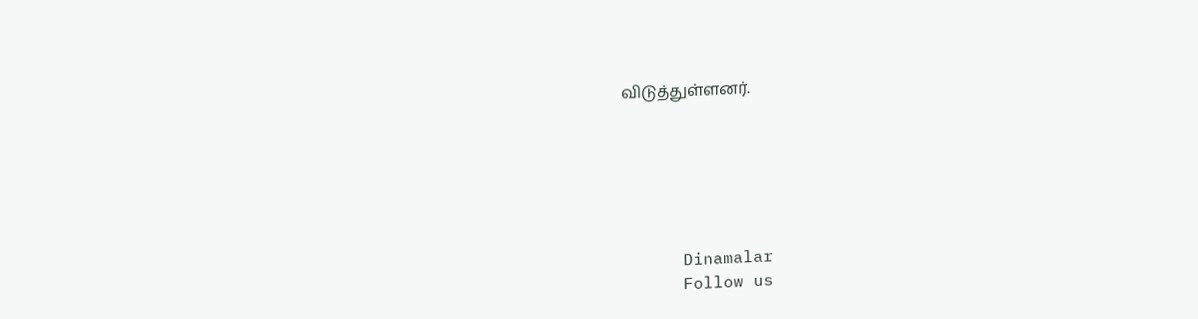விடுத்துள்ளனர்.






      Dinamalar
      Follow us